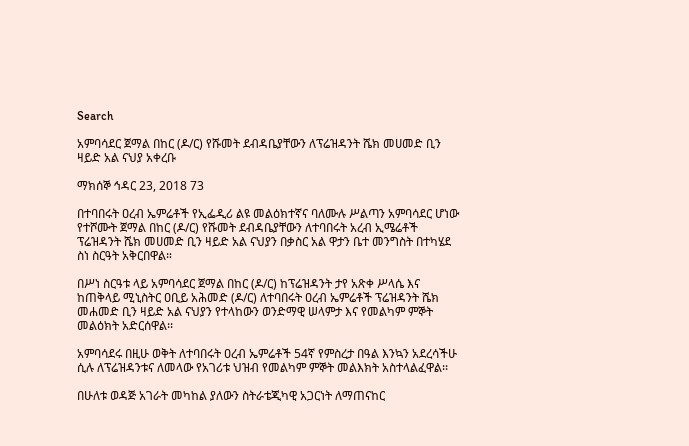Search

አምባሳደር ጀማል በከር (ዶ/ር) የሹመት ደብዳቤያቸውን ለፕሬዝዳንት ሼክ መሀመድ ቢን ዛይድ አል ናህያ አቀረቡ

ማክሰኞ ኅዳር 23, 2018 73

በተባበሩት ዐረብ ኤምሬቶች የኢፌዲሪ ልዩ መልዕክተኛና ባለሙሉ ሥልጣን አምባሳደር ሆነው የተሾሙት ጀማል በከር (ዶ/ር) የሹመት ደብዳቤያቸውን ለተባበሩት አረብ ኢሜሬቶች ፕሬዝዳንት ሼክ መሀመድ ቢን ዛይድ አል ናህያን በቃስር አል ዋታን ቤተ መንግስት በተካሄደ ስነ ስርዓት አቅርበዋል።

በሥነ ስርዓቱ ላይ አምባሳደር ጀማል በከር (ዶ/ር) ከፕሬዝዳንት ታየ አጽቀ ሥላሴ እና ከጠቅላይ ሚኒስትር ዐቢይ አሕመድ (ዶ/ር) ለተባበሩት ዐረብ ኤምሬቶች ፕሬዝዳንት ሼክ መሐመድ ቢን ዛይድ አል ናህያን የተላከውን ወንድማዊ ሠላምታ እና የመልካም ምኞት መልዕክት አድርሰዋል፡፡

አምባሳደሩ በዚሁ ወቅት ለተባበሩት ዐረብ ኤምሬቶች 54ኛ የምስረታ በዓል እንኳን አደረሳችሁ ሲሉ ለፕሬዝዳንቱና ለመላው የአገሪቱ ህዝብ የመልካም ምኞት መልእክት አስተላልፈዋል፡፡

በሁለቱ ወዳጅ አገራት መካከል ያለውን ስትራቴጂካዊ አጋርነት ለማጠናከር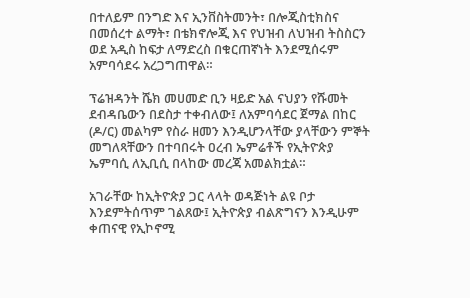በተለይም በንግድ እና ኢንቨስትመንት፣ በሎጂስቲክስና በመሰረተ ልማት፣ በቴክኖሎጂ እና የህዝብ ለህዝብ ትስስርን ወደ አዲስ ከፍታ ለማድረስ በቁርጠኛነት እንደሚሰሩም አምባሳደሩ አረጋግጠዋል።

ፕሬዝዳንት ሼክ መሀመድ ቢን ዛይድ አል ናህያን የሹመት ደብዳቤውን በደስታ ተቀብለው፤ ለአምባሳደር ጀማል በከር (ዶ/ር) መልካም የስራ ዘመን እንዲሆንላቸው ያላቸውን ምኞት መግለጻቸውን በተባበሩት ዐረብ ኤምሬቶች የኢትዮጵያ ኤምባሲ ለኢቢሲ በላከው መረጃ አመልክቷል።

አገራቸው ከኢትዮጵያ ጋር ላላት ወዳጅነት ልዩ ቦታ እንደምትሰጥም ገልጸው፤ ኢትዮጵያ ብልጽግናን እንዲሁም ቀጠናዊ የኢኮኖሚ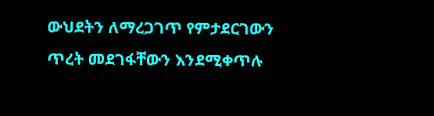ውህደትን ለማረጋገጥ የምታደርገውን ጥረት መደገፋቸውን እንደሚቀጥሉ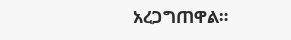አረጋግጠዋል።